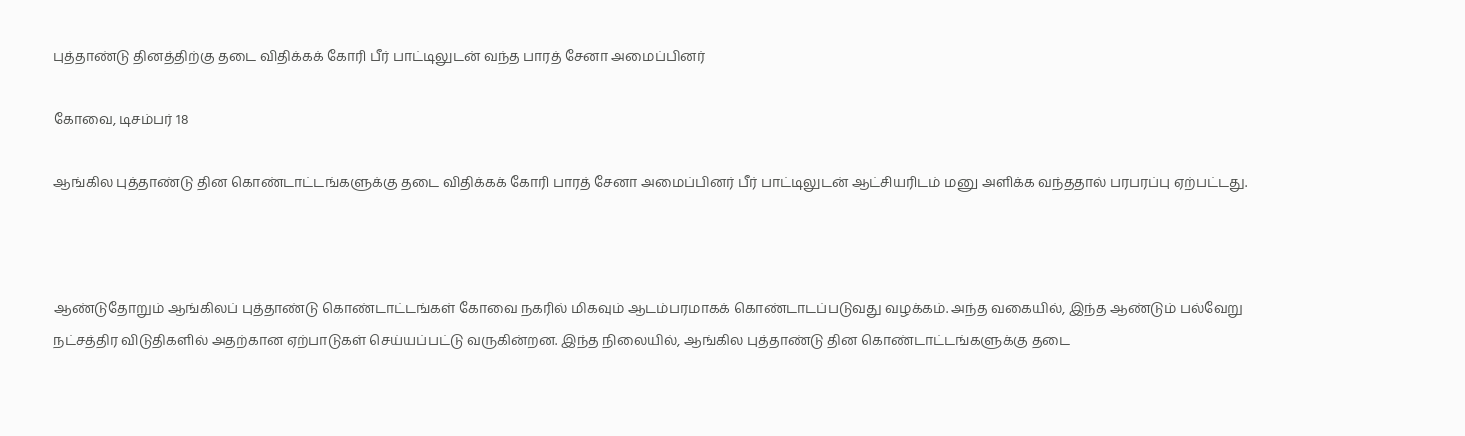புத்தாண்டு தினத்திற்கு தடை விதிக்கக் கோரி பீர் பாட்டிலுடன் வந்த பாரத் சேனா அமைப்பினர்

கோவை, டிசம்பர் 18

ஆங்கில புத்தாண்டு தின கொண்டாட்டங்களுக்கு தடை விதிக்கக் கோரி பாரத் சேனா அமைப்பினர் பீர் பாட்டிலுடன் ஆட்சியரிடம் மனு அளிக்க வந்ததால் பரபரப்பு ஏற்பட்டது.



ஆண்டுதோறும் ஆங்கிலப் புத்தாண்டு கொண்டாட்டங்கள் கோவை நகரில் மிகவும் ஆடம்பரமாகக் கொண்டாடப்படுவது வழக்கம். அந்த வகையில், இந்த ஆண்டும் பல்வேறு நட்சத்திர விடுதிகளில் அதற்கான ஏற்பாடுகள் செய்யப்பட்டு வருகின்றன. இந்த நிலையில், ஆங்கில புத்தாண்டு தின கொண்டாட்டங்களுக்கு தடை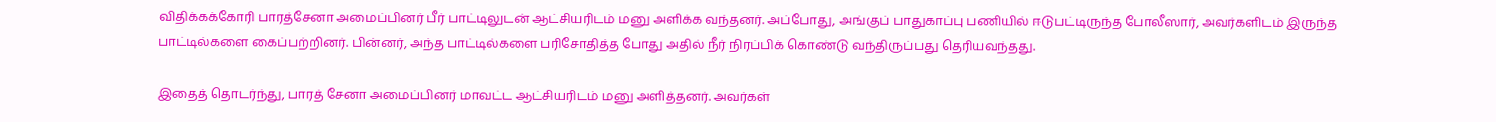விதிக்கக்கோரி பாரத்சேனா அமைப்பினர் பீர் பாட்டிலுடன் ஆட்சியரிடம் மனு அளிக்க வந்தனர். அப்போது, அங்குப் பாதுகாப்பு பணியில் ஈடுபட்டிருந்த போலீஸார், அவர்களிடம் இருந்த பாட்டில்களை கைப்பற்றினர். பின்னர், அந்த பாட்டில்களை பரிசோதித்த போது அதில் நீர் நிரப்பிக் கொண்டு வந்திருப்பது தெரியவந்தது.

இதைத் தொடர்ந்து, பாரத் சேனா அமைப்பினர் மாவட்ட ஆட்சியரிடம் மனு அளித்தனர். அவர்கள்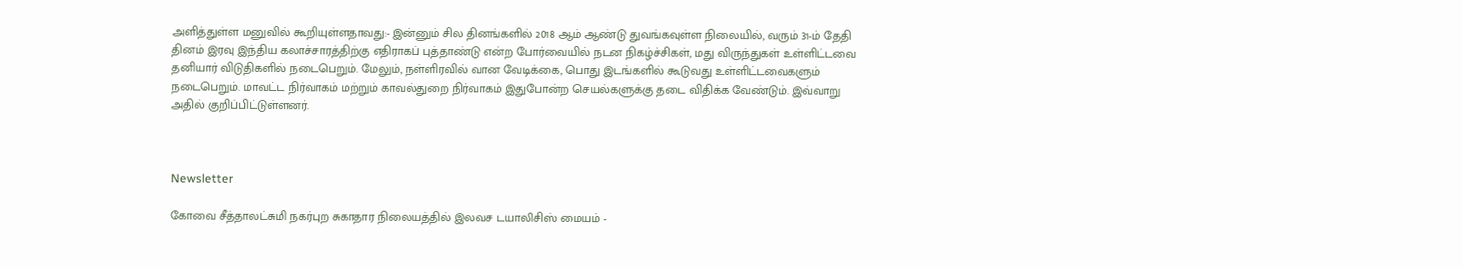அளித்துள்ள மனுவில் கூறியுள்ளதாவது:- இன்னும் சில தினங்களில் 2018 ஆம் ஆண்டு துவங்கவுள்ள நிலையில், வரும் 31-ம் தேதி தினம் இரவு இந்திய கலாச்சாரத்திற்கு எதிராகப் புத்தாண்டு என்ற போர்வையில் நடன நிகழ்ச்சிகள், மது விருந்துகள் உள்ளிட்டவை தனியார் விடுதிகளில் நடைபெறும். மேலும், நள்ளிரவில் வான வேடிக்கை, பொது இடங்களில் கூடுவது உள்ளிட்டவைகளும் நடைபெறும். மாவட்ட நிர்வாகம் மற்றும் காவல்துறை நிர்வாகம் இதுபோன்ற செயல்களுக்கு தடை விதிக்க வேண்டும். இவ்வாறு அதில் குறிப்பிட்டுள்ளனர்.



Newsletter

கோவை சீத்தாலட்சுமி நகர்புற சுகாதார நிலையத்தில் இலவச டயாலிசிஸ் மையம் -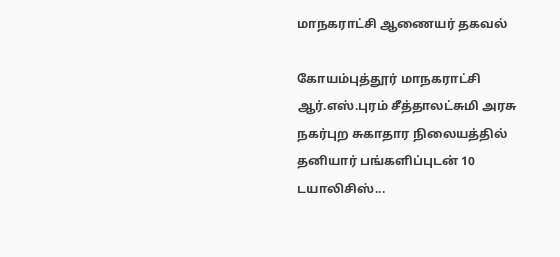மாநகராட்சி ஆணையர் தகவல்

கோயம்புத்தூர் மாநகராட்சி ஆர்.எஸ்.புரம் சீத்தாலட்சுமி அரசு நகர்புற சுகாதார நிலையத்தில் தனியார் பங்களிப்புடன் 10 டயாலிசிஸ்...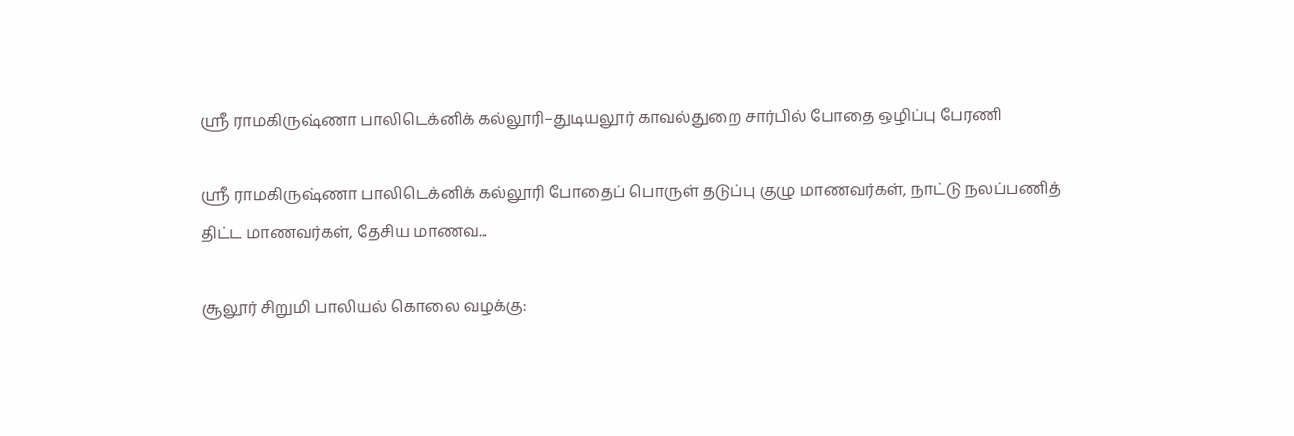ஸ்ரீ ராமகிருஷ்ணா பாலிடெக்னிக் கல்லூரி–துடியலூர் காவல்துறை சார்பில் போதை ஒழிப்பு பேரணி

ஸ்ரீ ராமகிருஷ்ணா பாலிடெக்னிக் கல்லூரி போதைப் பொருள் தடுப்பு குழு மாணவர்கள், நாட்டு நலப்பணித் திட்ட மாணவர்கள், தேசிய மாணவ...

சூலூர் சிறுமி பாலியல் கொலை வழக்கு: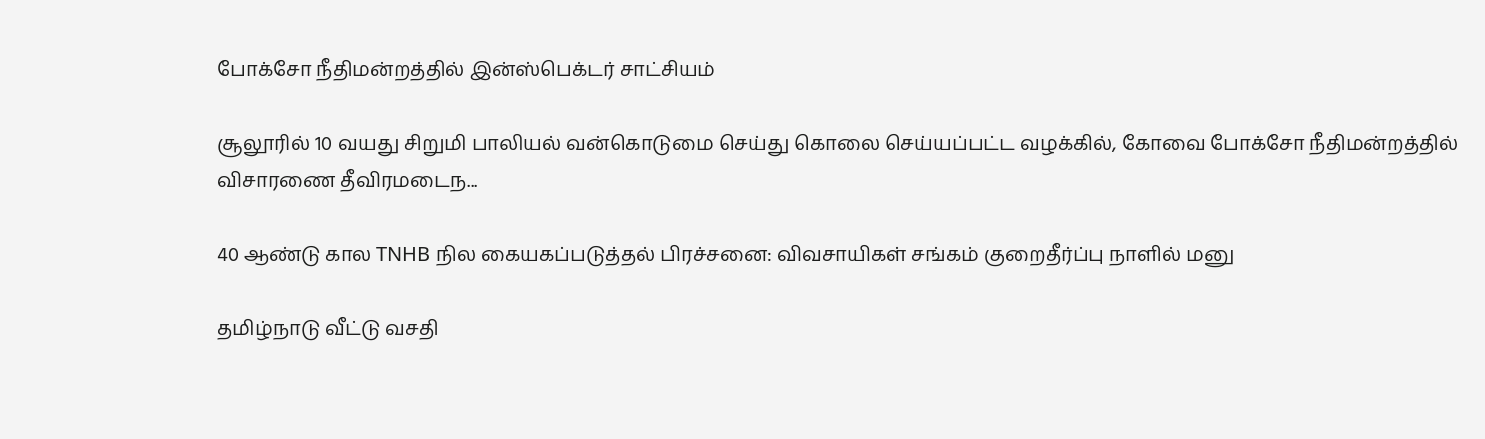போக்சோ நீதிமன்றத்தில் இன்ஸ்பெக்டர் சாட்சியம்

சூலூரில் 10 வயது சிறுமி பாலியல் வன்கொடுமை செய்து கொலை செய்யப்பட்ட வழக்கில், கோவை போக்சோ நீதிமன்றத்தில் விசாரணை தீவிரமடைந...

40 ஆண்டு கால TNHB நில கையகப்படுத்தல் பிரச்சனை: விவசாயிகள் சங்கம் குறைதீர்ப்பு நாளில் மனு

தமிழ்நாடு வீட்டு வசதி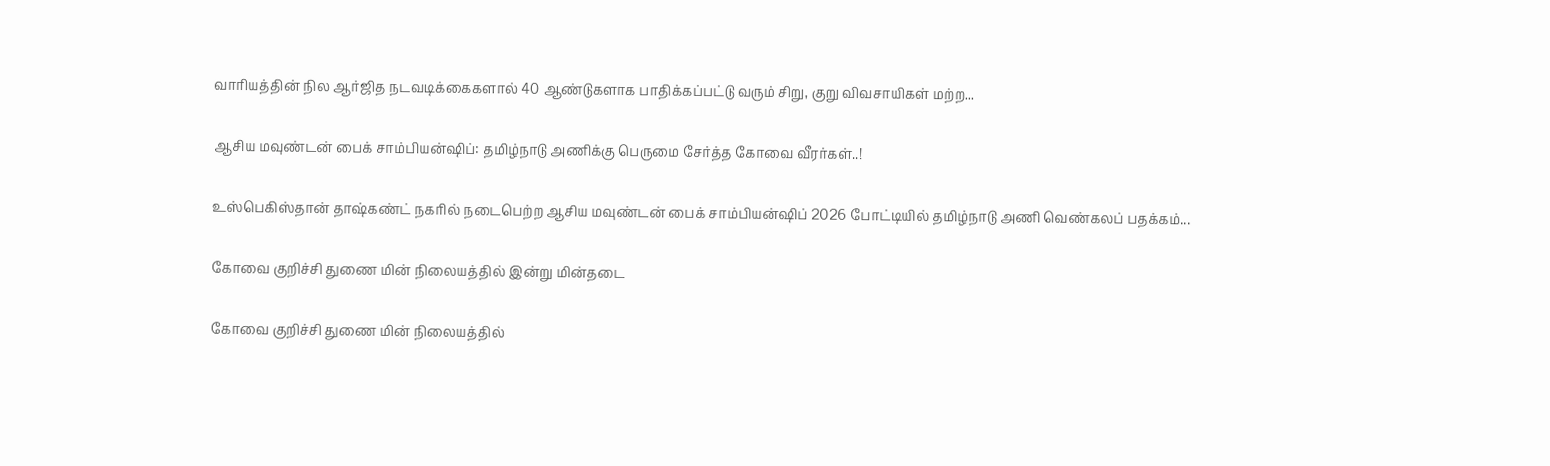வாரியத்தின் நில ஆர்ஜித நடவடிக்கைகளால் 40 ஆண்டுகளாக பாதிக்கப்பட்டு வரும் சிறு, குறு விவசாயிகள் மற்ற...

ஆசிய மவுண்டன் பைக் சாம்பியன்ஷிப்: தமிழ்நாடு அணிக்கு பெருமை சேர்த்த கோவை வீரர்கள்..!

உஸ்பெகிஸ்தான் தாஷ்கண்ட் நகரில் நடைபெற்ற ஆசிய மவுண்டன் பைக் சாம்பியன்ஷிப் 2026 போட்டியில் தமிழ்நாடு அணி வெண்கலப் பதக்கம்...

கோவை குறிச்சி துணை மின் நிலையத்தில் இன்று மின்தடை

கோவை குறிச்சி துணை மின் நிலையத்தில்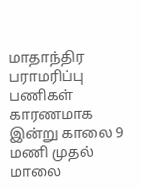மாதாந்திர பராமரிப்பு பணிகள் காரணமாக இன்று காலை 9 மணி முதல் மாலை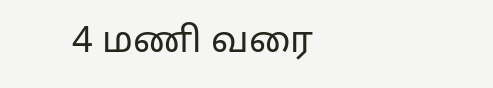4 மணி வரை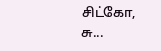சிட்கோ, சு...